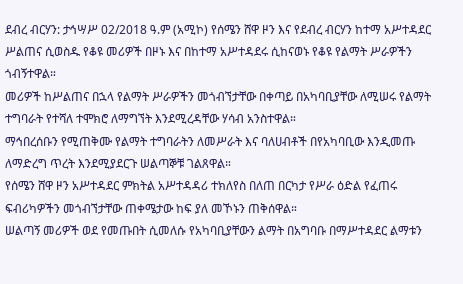ደብረ ብርሃን: ታኅሣሥ 02/2018 ዓ.ም (አሚኮ) የሰሜን ሸዋ ዞን እና የደብረ ብርሃን ከተማ አሥተዳደር ሥልጠና ሲወስዱ የቆዩ መሪዎች በዞኑ እና በከተማ አሥተዳደሩ ሲከናወኑ የቆዩ የልማት ሥራዎችን ጎብኝተዋል።
መሪዎች ከሥልጠና በኋላ የልማት ሥራዎችን መጎብኘታቸው በቀጣይ በአካባቢያቸው ለሚሠሩ የልማት ተግባራት የተሻለ ተሞክሮ ለማግኘት እንደሚረዳቸው ሃሳብ አንስተዋል።
ማኅበረሰቡን የሚጠቅሙ የልማት ተግባራትን ለመሥራት እና ባለሀብቶች በየአካባቢው እንዲመጡ ለማድረግ ጥረት እንደሚያደርጉ ሠልጣኞቹ ገልጸዋል።
የሰሜን ሸዋ ዞን አሥተዳደር ምክትል አሥተዳዳሪ ተክለየስ በለጠ በርካታ የሥራ ዕድል የፈጠሩ ፍብሪካዎችን መጎብኘታቸው ጠቀሜታው ከፍ ያለ መኾኑን ጠቅሰዋል።
ሠልጣኝ መሪዎች ወደ የመጡበት ሲመለሱ የአካባቢያቸውን ልማት በአግባቡ በማሥተዳደር ልማቱን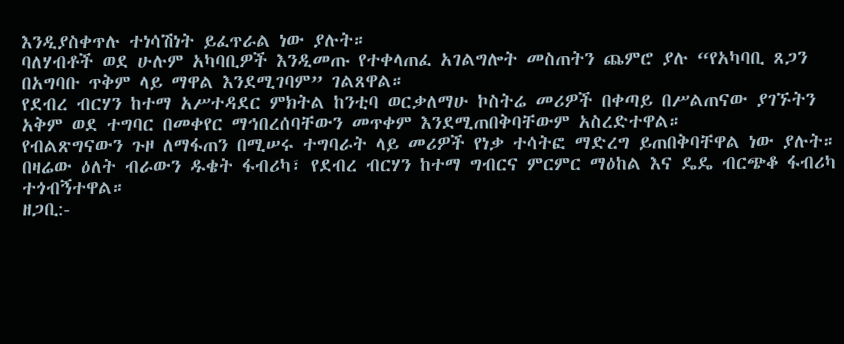እንዲያስቀጥሉ ተነሳሽነት ይፈጥራል ነው ያሉት።
ባለሃብቶች ወደ ሁሉም አካባቢዎች እንዲመጡ የተቀላጠፈ አገልግሎት መስጠትን ጨምሮ ያሉ “የአካባቢ ጸጋን በአግባቡ ጥቅም ላይ ማዋል እንደሚገባም” ገልጸዋል።
የደብረ ብርሃን ከተማ አሥተዳደር ምክትል ከንቲባ ወርቃለማሁ ኮስትሬ መሪዎች በቀጣይ በሥልጠናው ያገኙትን አቅም ወደ ተግባር በመቀየር ማኅበረሰባቸውን መጥቀም እንደሚጠበቅባቸውም አስረድተዋል።
የብልጽግናውን ጉዞ ለማፋጠን በሚሠሩ ተግባራት ላይ መሪዎች የነቃ ተሳትፎ ማድረግ ይጠበቅባቸዋል ነው ያሉት።
በዛሬው ዕለት ብራውን ዱቄት ፋብሪካ፣ የደብረ ብርሃን ከተማ ግብርና ምርምር ማዕከል እና ዴዴ ብርጭቆ ፋብሪካ ተጎብኝተዋል።
ዘጋቢ:-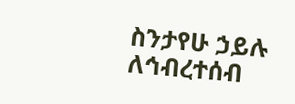ስንታየሁ ኃይሉ
ለኅብረተሰብ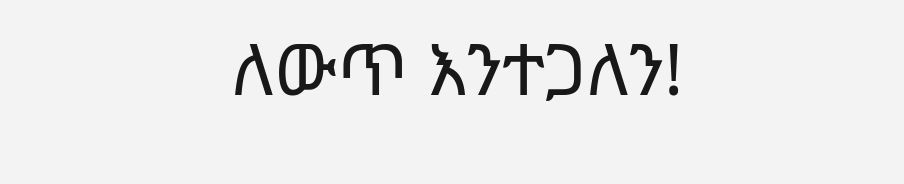ለውጥ እንተጋለን!